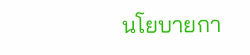นโยบายกา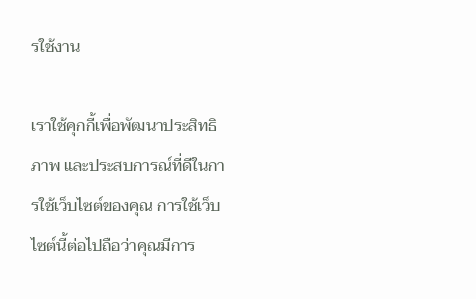รใช้งาน

เราใช้คุกกี้เพื่อพัฒนาประสิทธิภาพ และประสบการณ์ที่ดีในการใช้เว็บไซต์ของคุณ การใช้เว็บไซต์นี้ต่อไปถือว่าคุณมีการ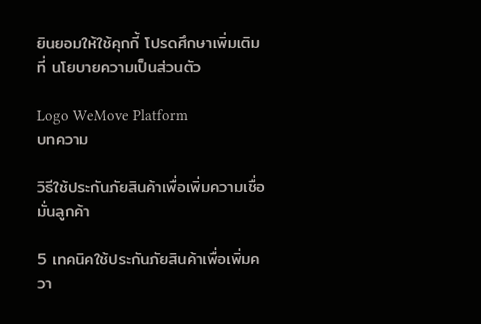ยินยอมให้ใช้คุกกี้ โปรดศึกษาเพิ่มเติมที่ นโยบายความเป็นส่วนตัว

Logo WeMove Platform
บทความ

วิธีใช้ประกันภัยสินค้าเพื่อเพิ่มความเชื่อมั่นลูกค้า

5 เทคนิคใช้ประกันภัยสินค้าเพื่อเพิ่มควา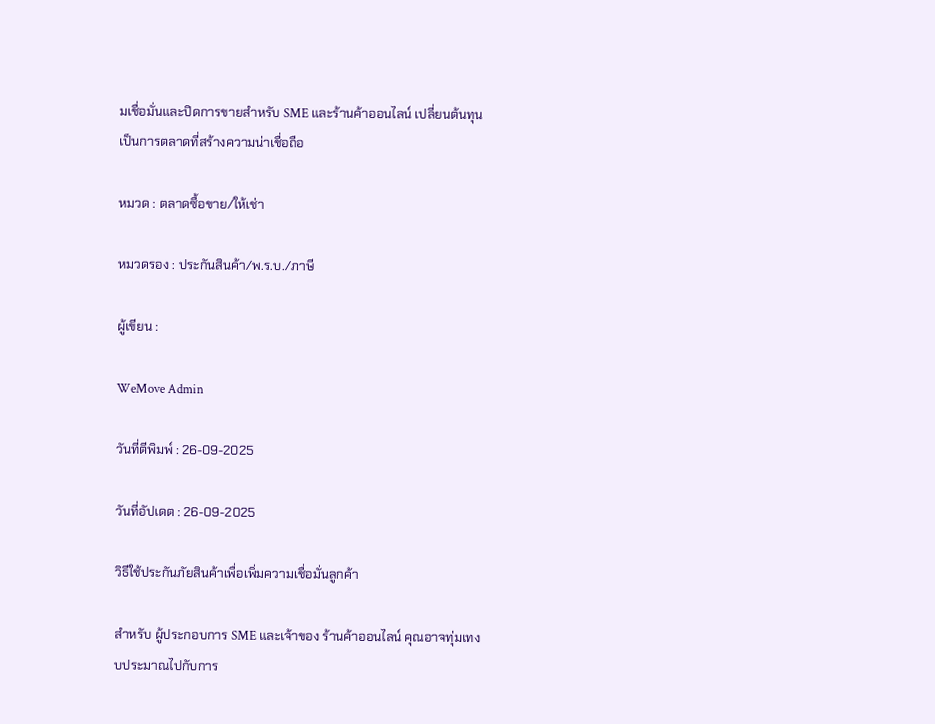มเชื่อมั่นและปิดการขายสำหรับ SME และร้านค้าออนไลน์ เปลี่ยนต้นทุนเป็นการตลาดที่สร้างความน่าเชื่อถือ

หมวด : ตลาดซื้อขาย/ให้เช่า

หมวดรอง : ประกันสินค้า/พ.ร.บ./ภาษี

ผู้เขียน :

WeMove Admin

วันที่ตีพิมพ์ : 26-09-2025

วันที่อัปเดต : 26-09-2025

วิธีใช้ประกันภัยสินค้าเพื่อเพิ่มความเชื่อมั่นลูกค้า

สำหรับ ผู้ประกอบการ SME และเจ้าของ ร้านค้าออนไลน์ คุณอาจทุ่มเทงบประมาณไปกับการ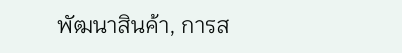พัฒนาสินค้า, การส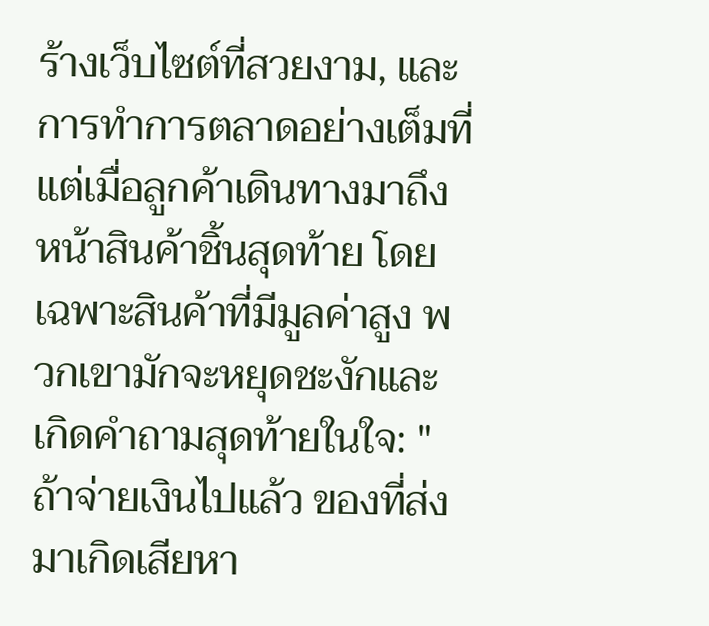ร้างเว็บไซต์ที่สวยงาม, และการทำการตลาดอย่างเต็มที่ แต่เมื่อลูกค้าเดินทางมาถึงหน้าสินค้าชิ้นสุดท้าย โดยเฉพาะสินค้าที่มีมูลค่าสูง พวกเขามักจะหยุดชะงักและเกิดคำถามสุดท้ายในใจ: "ถ้าจ่ายเงินไปแล้ว ของที่ส่งมาเกิดเสียหา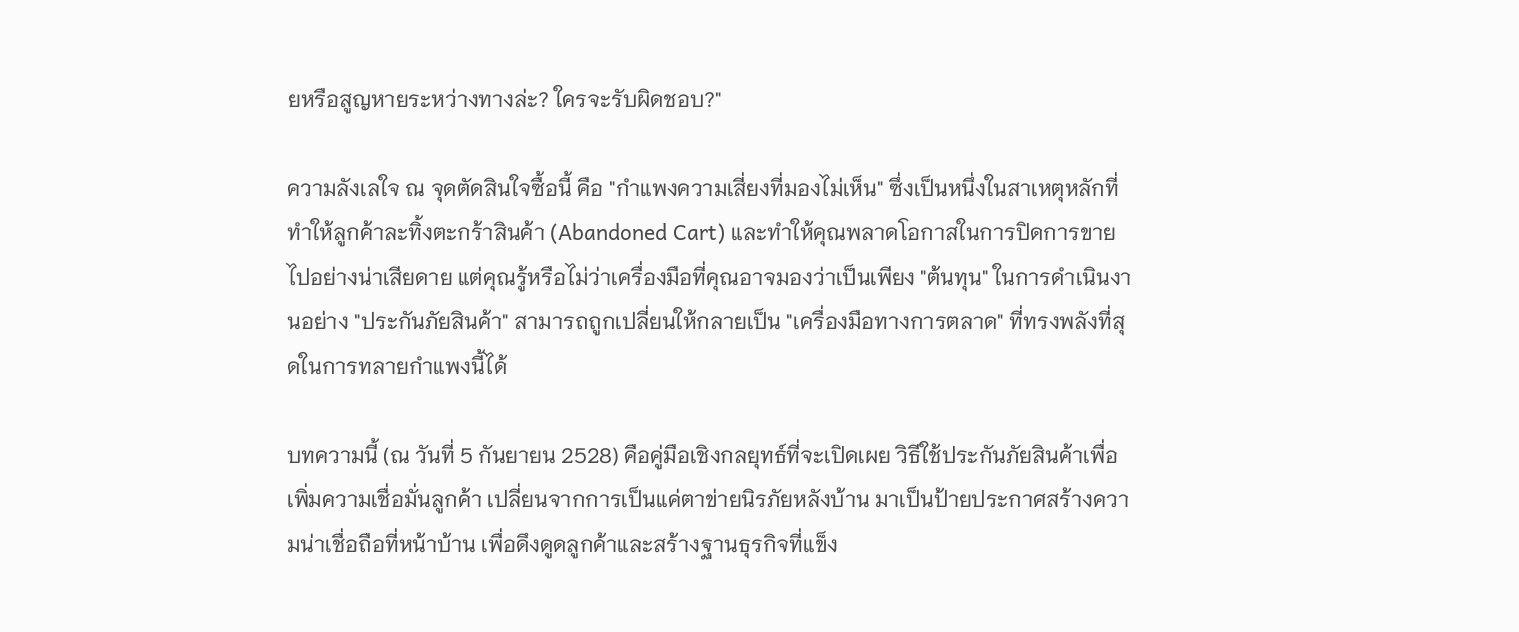ยหรือสูญหายระหว่างทางล่ะ? ใครจะรับผิดชอบ?"

ความลังเลใจ ณ จุดตัดสินใจซื้อนี้ คือ "กำแพงความเสี่ยงที่มองไม่เห็น" ซึ่งเป็นหนึ่งในสาเหตุหลักที่ทำให้ลูกค้าละทิ้งตะกร้าสินค้า (Abandoned Cart) และทำให้คุณพลาดโอกาสในการปิดการขายไปอย่างน่าเสียดาย แต่คุณรู้หรือไม่ว่าเครื่องมือที่คุณอาจมองว่าเป็นเพียง "ต้นทุน" ในการดำเนินงานอย่าง "ประกันภัยสินค้า" สามารถถูกเปลี่ยนให้กลายเป็น "เครื่องมือทางการตลาด" ที่ทรงพลังที่สุดในการทลายกำแพงนี้ได้

บทความนี้ (ณ วันที่ 5 กันยายน 2528) คือคู่มือเชิงกลยุทธ์ที่จะเปิดเผย วิธีใช้ประกันภัยสินค้าเพื่อเพิ่มความเชื่อมั่นลูกค้า เปลี่ยนจากการเป็นแค่ตาข่ายนิรภัยหลังบ้าน มาเป็นป้ายประกาศสร้างความน่าเชื่อถือที่หน้าบ้าน เพื่อดึงดูดลูกค้าและสร้างฐานธุรกิจที่แข็ง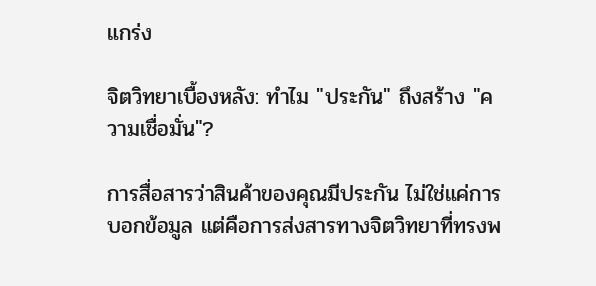แกร่ง

จิตวิทยาเบื้องหลัง: ทำไม "ประกัน" ถึงสร้าง "ความเชื่อมั่น"?

การสื่อสารว่าสินค้าของคุณมีประกัน ไม่ใช่แค่การบอกข้อมูล แต่คือการส่งสารทางจิตวิทยาที่ทรงพ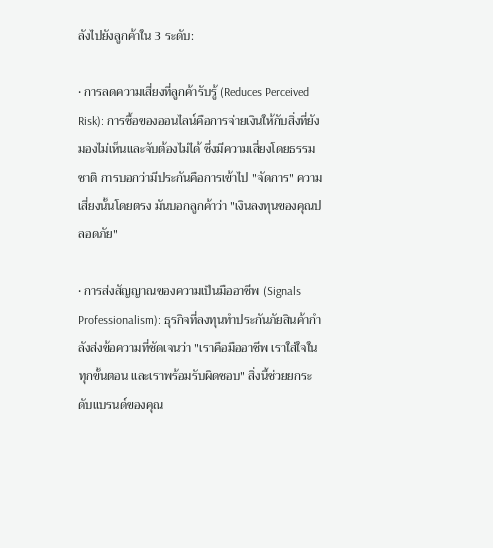ลังไปยังลูกค้าใน 3 ระดับ:

• การลดความเสี่ยงที่ลูกค้ารับรู้ (Reduces Perceived Risk): การซื้อของออนไลน์คือการจ่ายเงินให้กับสิ่งที่ยังมองไม่เห็นและจับต้องไม่ได้ ซึ่งมีความเสี่ยงโดยธรรมชาติ การบอกว่ามีประกันคือการเข้าไป "จัดการ" ความเสี่ยงนั้นโดยตรง มันบอกลูกค้าว่า "เงินลงทุนของคุณปลอดภัย"

• การส่งสัญญาณของความเป็นมืออาชีพ (Signals Professionalism): ธุรกิจที่ลงทุนทำประกันภัยสินค้ากำลังส่งข้อความที่ชัดเจนว่า "เราคือมืออาชีพ เราใส่ใจในทุกขั้นตอน และเราพร้อมรับผิดชอบ" สิ่งนี้ช่วยยกระดับแบรนด์ของคุณ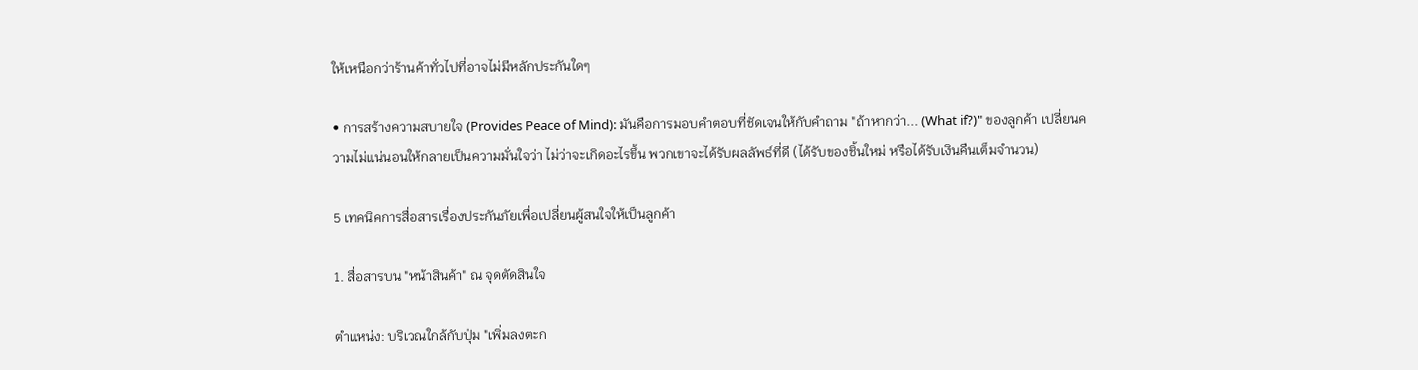ให้เหนือกว่าร้านค้าทั่วไปที่อาจไม่มีหลักประกันใดๆ

• การสร้างความสบายใจ (Provides Peace of Mind): มันคือการมอบคำตอบที่ชัดเจนให้กับคำถาม "ถ้าหากว่า... (What if?)" ของลูกค้า เปลี่ยนความไม่แน่นอนให้กลายเป็นความมั่นใจว่า ไม่ว่าจะเกิดอะไรขึ้น พวกเขาจะได้รับผลลัพธ์ที่ดี (ได้รับของชิ้นใหม่ หรือได้รับเงินคืนเต็มจำนวน)

5 เทคนิคการสื่อสารเรื่องประกันภัยเพื่อเปลี่ยนผู้สนใจให้เป็นลูกค้า

1. สื่อสารบน "หน้าสินค้า" ณ จุดตัดสินใจ

ตำแหน่ง: บริเวณใกล้กับปุ่ม "เพิ่มลงตะก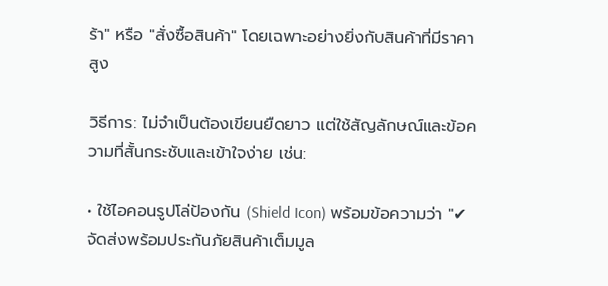ร้า" หรือ "สั่งซื้อสินค้า" โดยเฉพาะอย่างยิ่งกับสินค้าที่มีราคาสูง

วิธีการ: ไม่จำเป็นต้องเขียนยืดยาว แต่ใช้สัญลักษณ์และข้อความที่สั้นกระชับและเข้าใจง่าย เช่น:

• ใช้ไอคอนรูปโล่ป้องกัน (Shield Icon) พร้อมข้อความว่า "✔ จัดส่งพร้อมประกันภัยสินค้าเต็มมูล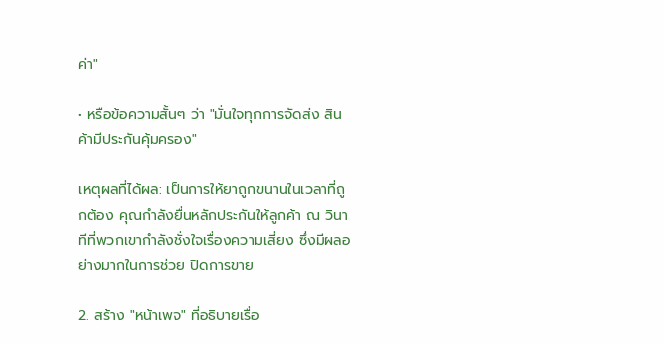ค่า"

• หรือข้อความสั้นๆ ว่า "มั่นใจทุกการจัดส่ง สินค้ามีประกันคุ้มครอง"

เหตุผลที่ได้ผล: เป็นการให้ยาถูกขนานในเวลาที่ถูกต้อง คุณกำลังยื่นหลักประกันให้ลูกค้า ณ วินาทีที่พวกเขากำลังชั่งใจเรื่องความเสี่ยง ซึ่งมีผลอย่างมากในการช่วย ปิดการขาย

2. สร้าง "หน้าเพจ" ที่อธิบายเรื่อ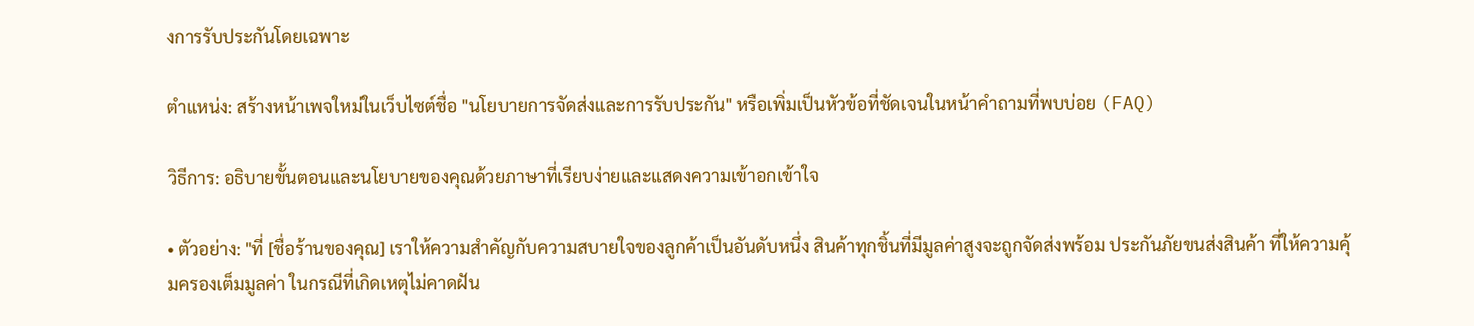งการรับประกันโดยเฉพาะ

ตำแหน่ง: สร้างหน้าเพจใหม่ในเว็บไซต์ชื่อ "นโยบายการจัดส่งและการรับประกัน" หรือเพิ่มเป็นหัวข้อที่ชัดเจนในหน้าคำถามที่พบบ่อย (FAQ)

วิธีการ: อธิบายขั้นตอนและนโยบายของคุณด้วยภาษาที่เรียบง่ายและแสดงความเข้าอกเข้าใจ

• ตัวอย่าง: "ที่ [ชื่อร้านของคุณ] เราให้ความสำคัญกับความสบายใจของลูกค้าเป็นอันดับหนึ่ง สินค้าทุกชิ้นที่มีมูลค่าสูงจะถูกจัดส่งพร้อม ประกันภัยขนส่งสินค้า ที่ให้ความคุ้มครองเต็มมูลค่า ในกรณีที่เกิดเหตุไม่คาดฝัน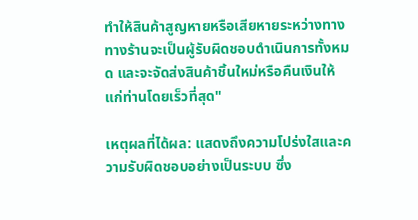ทำให้สินค้าสูญหายหรือเสียหายระหว่างทาง ทางร้านจะเป็นผู้รับผิดชอบดำเนินการทั้งหมด และจะจัดส่งสินค้าชิ้นใหม่หรือคืนเงินให้แก่ท่านโดยเร็วที่สุด"

เหตุผลที่ได้ผล: แสดงถึงความโปร่งใสและความรับผิดชอบอย่างเป็นระบบ ซึ่ง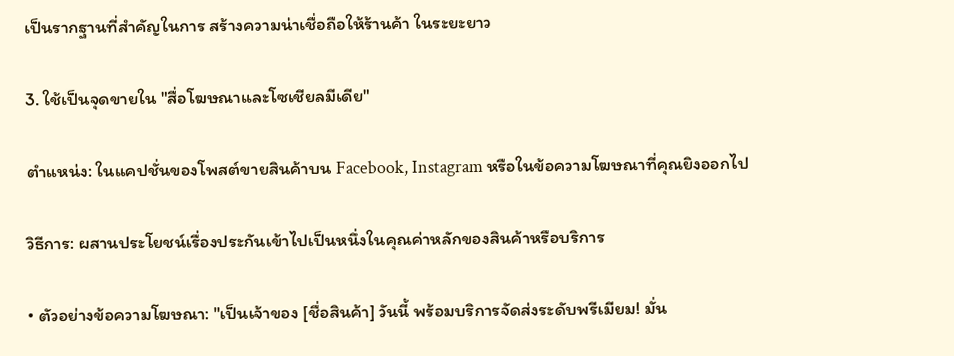เป็นรากฐานที่สำคัญในการ สร้างความน่าเชื่อถือให้ร้านค้า ในระยะยาว

3. ใช้เป็นจุดขายใน "สื่อโฆษณาและโซเชียลมีเดีย"

ตำแหน่ง: ในแคปชั่นของโพสต์ขายสินค้าบน Facebook, Instagram หรือในข้อความโฆษณาที่คุณยิงออกไป

วิธีการ: ผสานประโยชน์เรื่องประกันเข้าไปเป็นหนึ่งในคุณค่าหลักของสินค้าหรือบริการ

• ตัวอย่างข้อความโฆษณา: "เป็นเจ้าของ [ชื่อสินค้า] วันนี้ พร้อมบริการจัดส่งระดับพรีเมียม! มั่น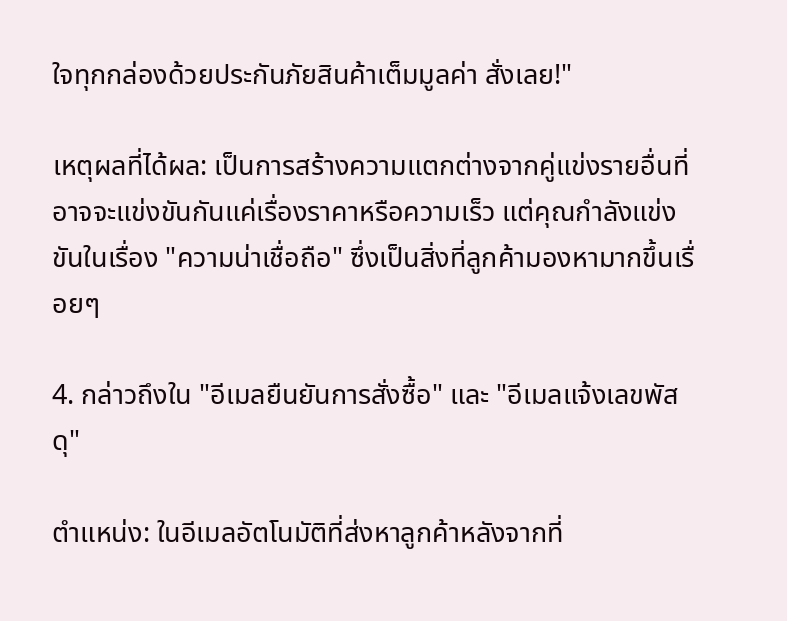ใจทุกกล่องด้วยประกันภัยสินค้าเต็มมูลค่า สั่งเลย!"

เหตุผลที่ได้ผล: เป็นการสร้างความแตกต่างจากคู่แข่งรายอื่นที่อาจจะแข่งขันกันแค่เรื่องราคาหรือความเร็ว แต่คุณกำลังแข่งขันในเรื่อง "ความน่าเชื่อถือ" ซึ่งเป็นสิ่งที่ลูกค้ามองหามากขึ้นเรื่อยๆ

4. กล่าวถึงใน "อีเมลยืนยันการสั่งซื้อ" และ "อีเมลแจ้งเลขพัสดุ"

ตำแหน่ง: ในอีเมลอัตโนมัติที่ส่งหาลูกค้าหลังจากที่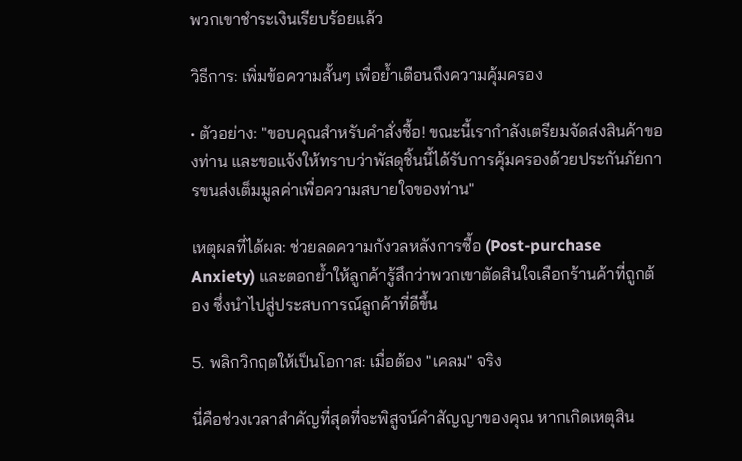พวกเขาชำระเงินเรียบร้อยแล้ว

วิธีการ: เพิ่มข้อความสั้นๆ เพื่อย้ำเตือนถึงความคุ้มครอง

• ตัวอย่าง: "ขอบคุณสำหรับคำสั่งซื้อ! ขณะนี้เรากำลังเตรียมจัดส่งสินค้าของท่าน และขอแจ้งให้ทราบว่าพัสดุชิ้นนี้ได้รับการคุ้มครองด้วยประกันภัยการขนส่งเต็มมูลค่าเพื่อความสบายใจของท่าน"

เหตุผลที่ได้ผล: ช่วยลดความกังวลหลังการซื้อ (Post-purchase Anxiety) และตอกย้ำให้ลูกค้ารู้สึกว่าพวกเขาตัดสินใจเลือกร้านค้าที่ถูกต้อง ซึ่งนำไปสู่ประสบการณ์ลูกค้าที่ดีขึ้น

5. พลิกวิกฤตให้เป็นโอกาส: เมื่อต้อง "เคลม" จริง

นี่คือช่วงเวลาสำคัญที่สุดที่จะพิสูจน์คำสัญญาของคุณ หากเกิดเหตุสิน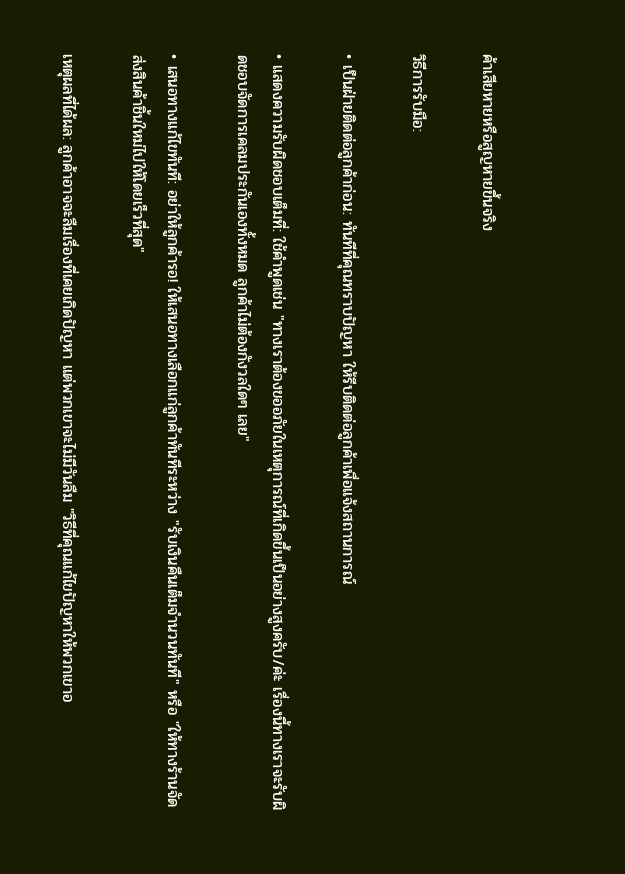ค้าเสียหายหรือสูญหายขึ้นจริง

วิธีการรับมือ:

• เป็นฝ่ายติดต่อลูกค้าก่อน: ทันทีที่คุณทราบปัญหา ให้รีบติดต่อลูกค้าเพื่อแจ้งสถานการณ์

• แสดงความรับผิดชอบเต็มที่: ใช้คำพูดเช่น "ทางเราต้องขออภัยในเหตุการณ์ที่เกิดขึ้นเป็นอย่างสูงครับ/ค่ะ เรื่องนี้ทางเราจะรับผิดชอบจัดการเคลมประกันเองทั้งหมด ลูกค้าไม่ต้องกังวลใดๆ เลย"

• เสนอทางแก้ไขทันที: อย่าให้ลูกค้ารอ! ให้เสนอทางเลือกแก่ลูกค้าทันทีระหว่าง "รับเงินคืนเต็มจำนวนทันที" หรือ "ให้ทางร้านจัดส่งสินค้าชิ้นใหม่ไปให้โดยเร็วที่สุด"

เหตุผลที่ได้ผล: ลูกค้าอาจจะลืมเรื่องที่เคยเกิดปัญหา แต่พวกเขาจะไม่มีวันลืม "วิธีที่คุณแก้ไขปัญหาให้พวกเขาอ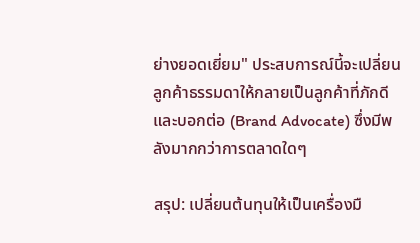ย่างยอดเยี่ยม" ประสบการณ์นี้จะเปลี่ยนลูกค้าธรรมดาให้กลายเป็นลูกค้าที่ภักดีและบอกต่อ (Brand Advocate) ซึ่งมีพลังมากกว่าการตลาดใดๆ

สรุป: เปลี่ยนต้นทุนให้เป็นเครื่องมื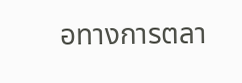อทางการตลา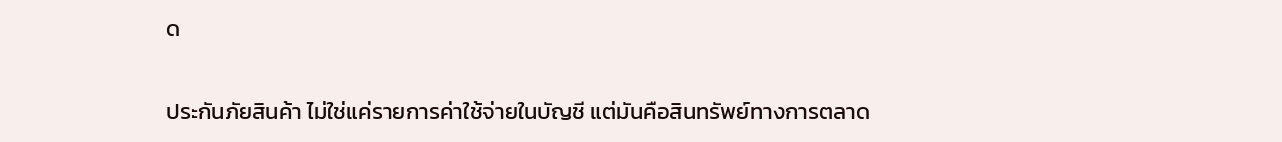ด

ประกันภัยสินค้า ไม่ใช่แค่รายการค่าใช้จ่ายในบัญชี แต่มันคือสินทรัพย์ทางการตลาด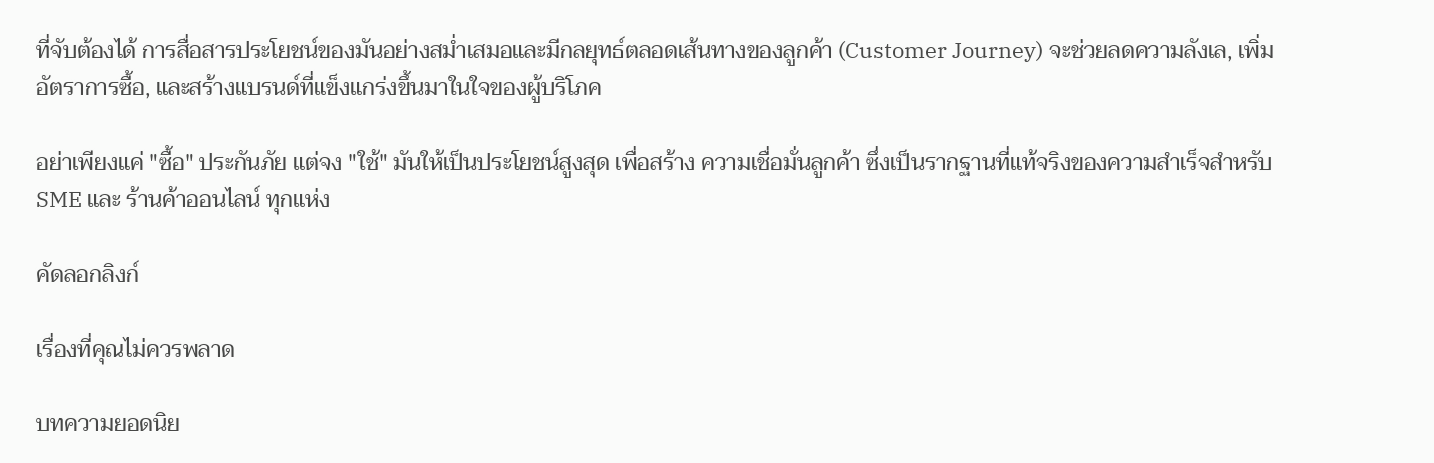ที่จับต้องได้ การสื่อสารประโยชน์ของมันอย่างสม่ำเสมอและมีกลยุทธ์ตลอดเส้นทางของลูกค้า (Customer Journey) จะช่วยลดความลังเล, เพิ่มอัตราการซื้อ, และสร้างแบรนด์ที่แข็งแกร่งขึ้นมาในใจของผู้บริโภค

อย่าเพียงแค่ "ซื้อ" ประกันภัย แต่จง "ใช้" มันให้เป็นประโยชน์สูงสุด เพื่อสร้าง ความเชื่อมั่นลูกค้า ซึ่งเป็นรากฐานที่แท้จริงของความสำเร็จสำหรับ SME และ ร้านค้าออนไลน์ ทุกแห่ง

คัดลอกลิงก์

เรื่องที่คุณไม่ควรพลาด

บทความยอดนิย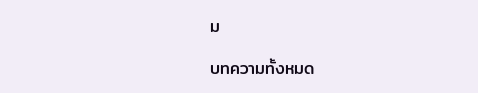ม

บทความทั้งหมด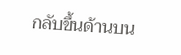กลับขึ้นด้านบน